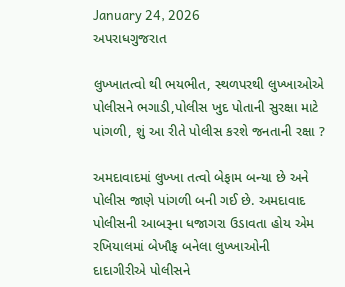January 24, 2026
અપરાધગુજરાત

લુખ્ખાતત્વો થી ભયભીત, સ્થળપરથી લુખ્ખાઓએ પોલીસને ભગાડી,પોલીસ ખુદ પોતાની સુરક્ષા માટે પાંગળી, શું આ રીતે પોલીસ કરશે જનતાની રક્ષા ?

અમદાવાદમાં લુખ્ખા તત્વો બેફામ બન્યા છે અને પોલીસ જાણે પાંગળી બની ગઈ છે. અમદાવાદ પોલીસની આબરૂના ધજાગરા ઉડાવતા હોય એમ રખિયાલમાં બેખૌફ બનેલા લુખ્ખાઓની દાદાગીરીએ પોલીસને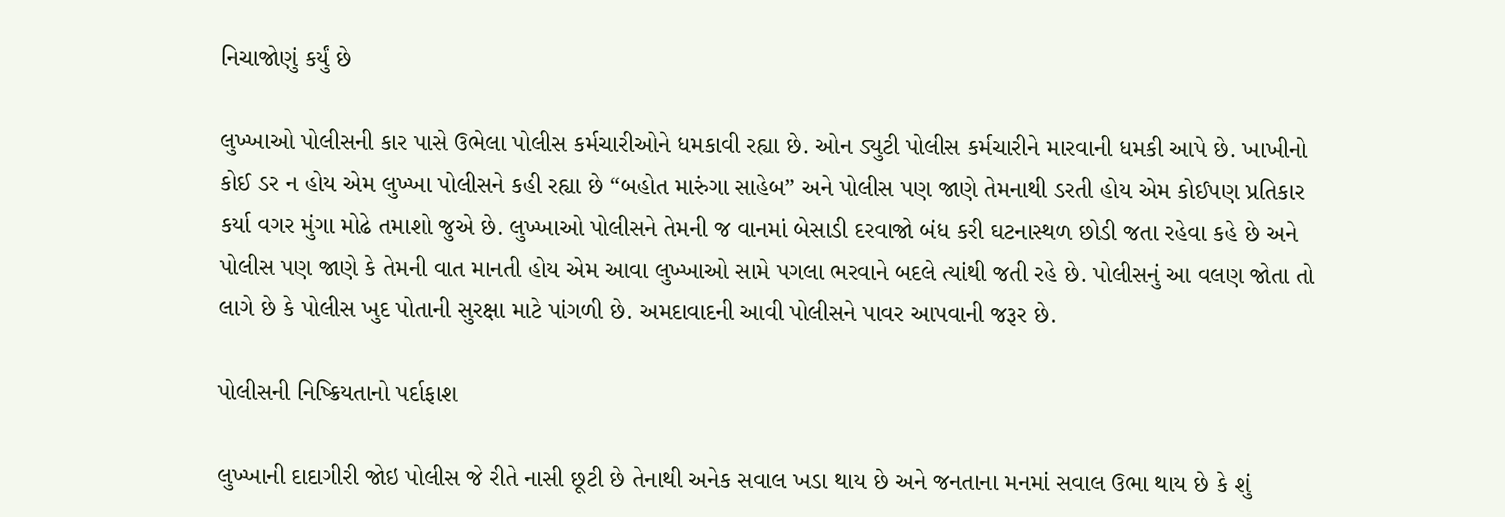નિચાજોણું કર્યું છે

લુખ્ખાઓ પોલીસની કાર પાસે ઉભેલા પોલીસ કર્મચારીઓને ધમકાવી રહ્યા છે. ઓન ડ્યુટી પોલીસ કર્મચારીને મારવાની ધમકી આપે છે. ખાખીનો કોઈ ડર ન હોય એમ લુખ્ખા પોલીસને કહી રહ્યા છે “બહોત મારુંગા સાહેબ” અને પોલીસ પણ જાણે તેમનાથી ડરતી હોય એમ કોઈપણ પ્રતિકાર કર્યા વગર મુંગા મોઢે તમાશો જુએ છે. લુખ્ખાઓ પોલીસને તેમની જ વાનમાં બેસાડી દરવાજો બંધ કરી ઘટનાસ્થળ છોડી જતા રહેવા કહે છે અને પોલીસ પણ જાણે કે તેમની વાત માનતી હોય એમ આવા લુખ્ખાઓ સામે પગલા ભરવાને બદલે ત્યાંથી જતી રહે છે. પોલીસનું આ વલણ જોતા તો લાગે છે કે પોલીસ ખુદ પોતાની સુરક્ષા માટે પાંગળી છે. અમદાવાદની આવી પોલીસને પાવર આપવાની જરૂર છે.

પોલીસની નિષ્ક્રિયતાનો પર્દાફાશ

લુખ્ખાની દાદાગીરી જોઇ પોલીસ જે રીતે નાસી છૂટી છે તેનાથી અનેક સવાલ ખડા થાય છે અને જનતાના મનમાં સવાલ ઉભા થાય છે કે શું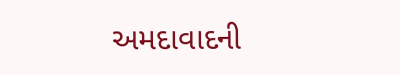અમદાવાદની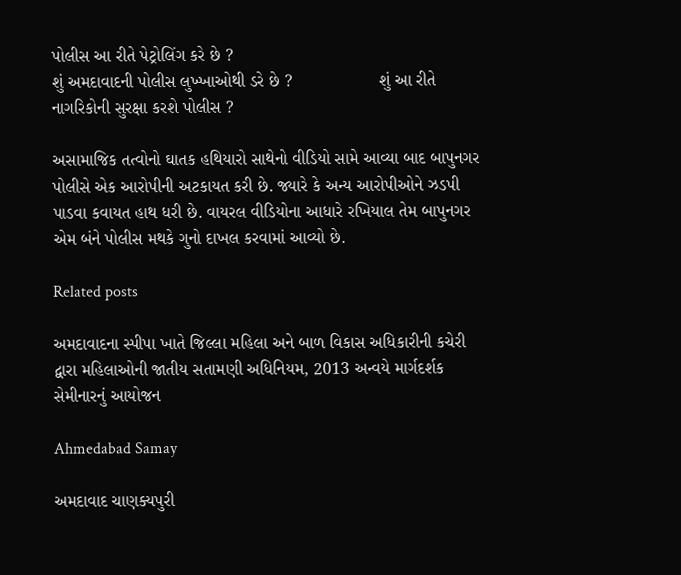પોલીસ આ રીતે પેટ્રોલિંગ કરે છે ?                                                          શું અમદાવાદની પોલીસ લુખ્ખાઓથી ડરે છે ?                  શું આ રીતે નાગરિકોની સુરક્ષા કરશે પોલીસ ?

અસામાજિક તત્વોનો ઘાતક હથિયારો સાથેનો વીડિયો સામે આવ્યા બાદ બાપુનગર પોલીસે એક આરોપીની અટકાયત કરી છે. જ્યારે કે અન્ય આરોપીઓને ઝડપી પાડવા કવાયત હાથ ધરી છે. વાયરલ વીડિયોના આધારે રખિયાલ તેમ બાપુનગર એમ બંને પોલીસ મથકે ગુનો દાખલ કરવામાં આવ્યો છે.

Related posts

અમદાવાદના સ્પીપા ખાતે જિલ્લા મહિલા અને બાળ વિકાસ અધિકારીની કચેરી દ્વારા મહિલાઓની જાતીય સતામણી અધિનિયમ, 2013 અન્વયે માર્ગદર્શક સેમીનારનું આયોજન

Ahmedabad Samay

અમદાવાદ ચાણક્યપુરી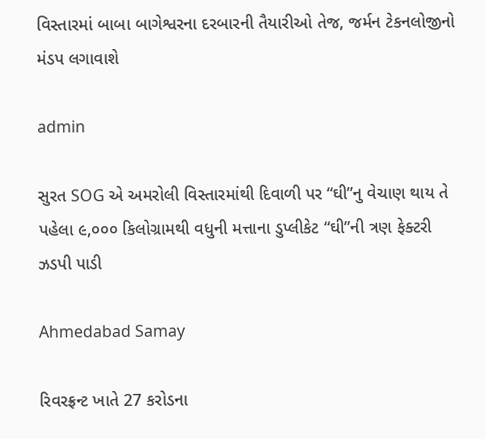વિસ્તારમાં બાબા બાગેશ્વરના દરબારની તૈયારીઓ તેજ, જર્મન ટેકનલોજીનો મંડપ લગાવાશે

admin

સુરત SOG એ અમરોલી વિસ્તારમાંથી દિવાળી પર “ઘી”નુ વેચાણ થાય તે પહેલા ૯,૦૦૦ કિલોગ્રામથી વધુની મત્તાના ડુપ્લીકેટ “ઘી”ની ત્રણ ફેક્ટરી ઝડપી પાડી

Ahmedabad Samay

રિવરફ્રન્ટ ખાતે 27 કરોડના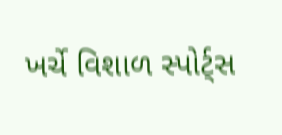ખર્ચે વિશાળ સ્પોર્ટ્સ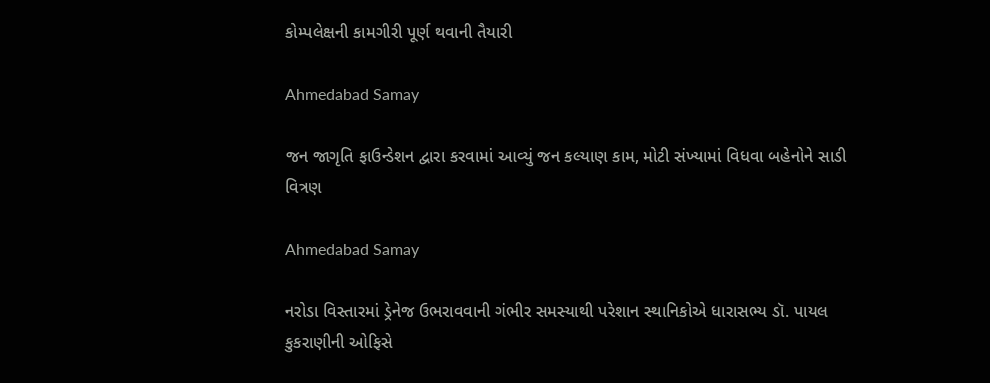કોમ્પલેક્ષની કામગીરી પૂર્ણ થવાની તૈયારી

Ahmedabad Samay

જન જાગૃતિ ફાઉન્ડેશન દ્વારા કરવામાં આવ્યું જન કલ્યાણ કામ, મોટી સંખ્યામાં વિધવા બહેનોને સાડી વિત્રણ

Ahmedabad Samay

નરોડા વિસ્તારમાં ડ્રેનેજ ઉભરાવવાની ગંભીર સમસ્યાથી પરેશાન સ્થાનિકોએ ધારાસભ્ય ડૉ. પાયલ કુકરાણીની ઓફિસે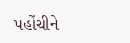પહોંચીને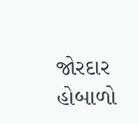જોરદાર હોબાળો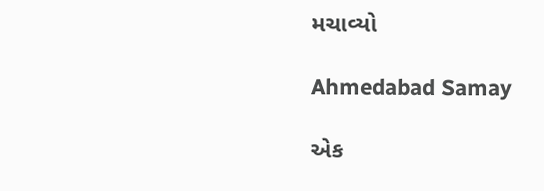મચાવ્યો

Ahmedabad Samay

એક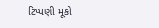ટિપ્પણી મૂકો